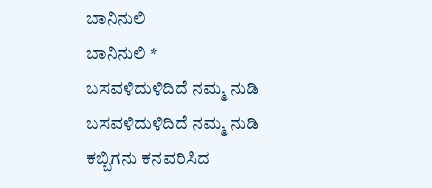ಬಾನಿನುಲಿ
ಬಾನಿನುಲಿ *
ಬಸವಳಿದುಳಿದಿದೆ ನಮ್ಮ ನುಡಿ
ಬಸವಳಿದುಳಿದಿದೆ ನಮ್ಮ ನುಡಿ
ಕಬ್ಬಿಗನು ಕನವರಿಸಿದ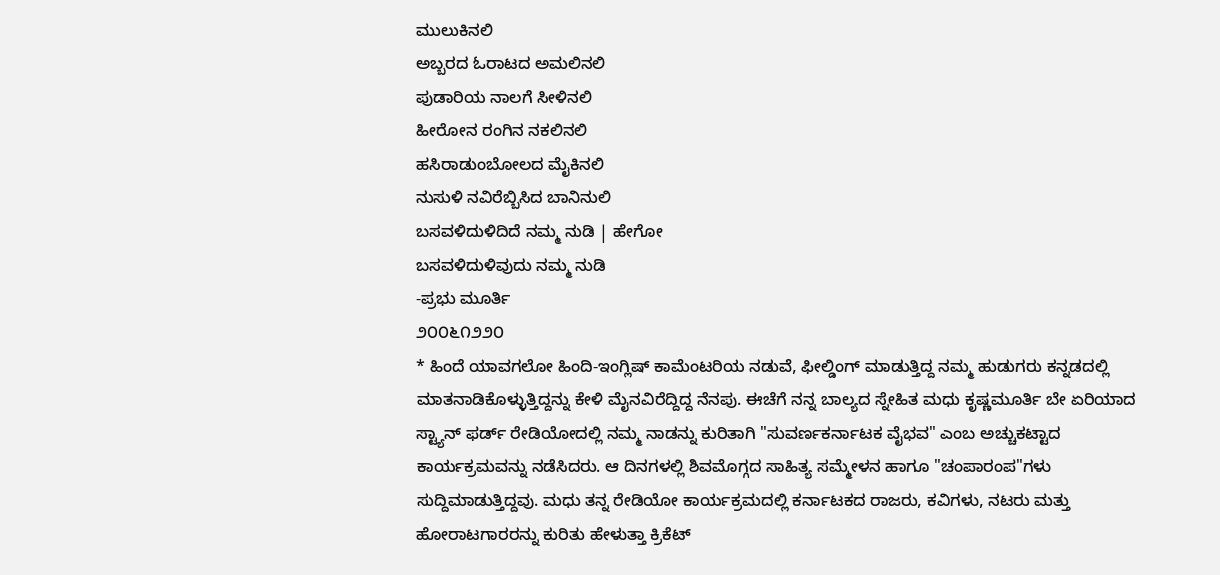ಮುಲುಕಿನಲಿ
ಅಬ್ಬರದ ಓರಾಟದ ಅಮಲಿನಲಿ
ಪುಡಾರಿಯ ನಾಲಗೆ ಸೀಳಿನಲಿ
ಹೀರೋನ ರಂಗಿನ ನಕಲಿನಲಿ
ಹಸಿರಾಡುಂಬೋಲದ ಮೈಕಿನಲಿ
ನುಸುಳಿ ನವಿರೆಬ್ಬಿಸಿದ ಬಾನಿನುಲಿ
ಬಸವಳಿದುಳಿದಿದೆ ನಮ್ಮ ನುಡಿ | ಹೇಗೋ
ಬಸವಳಿದುಳಿವುದು ನಮ್ಮ ನುಡಿ
-ಪ್ರಭು ಮೂರ್ತಿ
೨೦೦೬೧೨೨೦
* ಹಿಂದೆ ಯಾವಗಲೋ ಹಿಂದಿ-ಇಂಗ್ಲಿಷ್ ಕಾಮೆಂಟರಿಯ ನಡುವೆ, ಫೀಲ್ಡಿಂಗ್ ಮಾಡುತ್ತಿದ್ದ ನಮ್ಮ ಹುಡುಗರು ಕನ್ನಡದಲ್ಲಿ ಮಾತನಾಡಿಕೊಳ್ಳುತ್ತಿದ್ದನ್ನು ಕೇಳಿ ಮೈನವಿರೆದ್ದಿದ್ದ ನೆನಪು. ಈಚೆಗೆ ನನ್ನ ಬಾಲ್ಯದ ಸ್ನೇಹಿತ ಮಧು ಕೃಷ್ಣಮೂರ್ತಿ ಬೇ ಏರಿಯಾದ ಸ್ಟ್ಯಾನ್ ಫರ್ಡ್ ರೇಡಿಯೋದಲ್ಲಿ ನಮ್ಮ ನಾಡನ್ನು ಕುರಿತಾಗಿ "ಸುವರ್ಣಕರ್ನಾಟಕ ವೈಭವ" ಎಂಬ ಅಚ್ಚುಕಟ್ಟಾದ ಕಾರ್ಯಕ್ರಮವನ್ನು ನಡೆಸಿದರು. ಆ ದಿನಗಳಲ್ಲಿ ಶಿವಮೊಗ್ಗದ ಸಾಹಿತ್ಯ ಸಮ್ಮೇಳನ ಹಾಗೂ "ಚಂಪಾರಂಪ"ಗಳು ಸುದ್ದಿಮಾಡುತ್ತಿದ್ದವು. ಮಧು ತನ್ನ ರೇಡಿಯೋ ಕಾರ್ಯಕ್ರಮದಲ್ಲಿ ಕರ್ನಾಟಕದ ರಾಜರು, ಕವಿಗಳು, ನಟರು ಮತ್ತು ಹೋರಾಟಗಾರರನ್ನು ಕುರಿತು ಹೇಳುತ್ತಾ ಕ್ರಿಕೆಟ್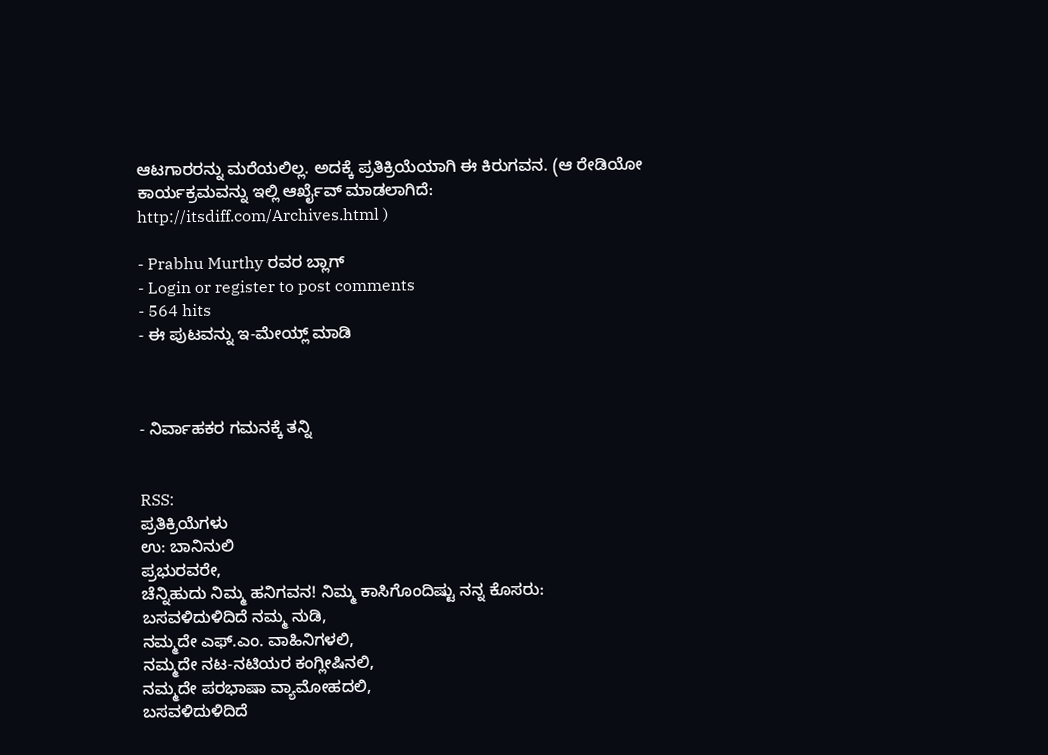ಆಟಗಾರರನ್ನು ಮರೆಯಲಿಲ್ಲ. ಅದಕ್ಕೆ ಪ್ರತಿಕ್ರಿಯೆಯಾಗಿ ಈ ಕಿರುಗವನ. (ಆ ರೇಡಿಯೋ ಕಾರ್ಯಕ್ರಮವನ್ನು ಇಲ್ಲಿ ಆರ್ಖೈವ್ ಮಾಡಲಾಗಿದೆ:
http://itsdiff.com/Archives.html )

- Prabhu Murthy ರವರ ಬ್ಲಾಗ್
- Login or register to post comments
- 564 hits
- ಈ ಪುಟವನ್ನು ಇ-ಮೇಯ್ಲ್ ಮಾಡಿ



- ನಿರ್ವಾಹಕರ ಗಮನಕ್ಕೆ ತನ್ನಿ


RSS:
ಪ್ರತಿಕ್ರಿಯೆಗಳು
ಉ: ಬಾನಿನುಲಿ
ಪ್ರಭುರವರೇ,
ಚೆನ್ನಿಹುದು ನಿಮ್ಮ ಹನಿಗವನ! ನಿಮ್ಮ ಕಾಸಿಗೊಂದಿಷ್ಟು ನನ್ನ ಕೊಸರು:
ಬಸವಳಿದುಳಿದಿದೆ ನಮ್ಮ ನುಡಿ,
ನಮ್ಮದೇ ಎಫ್.ಎಂ. ವಾಹಿನಿಗಳಲಿ,
ನಮ್ಮದೇ ನಟ-ನಟಿಯರ ಕಂಗ್ಲೀಷಿನಲಿ,
ನಮ್ಮದೇ ಪರಭಾಷಾ ವ್ಯಾಮೋಹದಲಿ,
ಬಸವಳಿದುಳಿದಿದೆ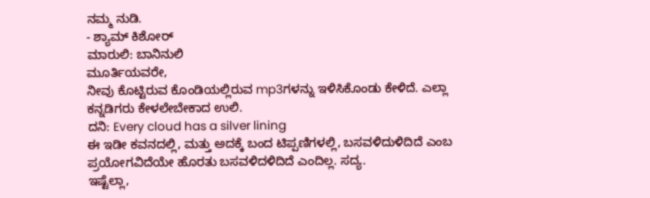ನಮ್ಮ ನುಡಿ.
- ಶ್ಯಾಮ್ ಕಿಶೋರ್
ಮಾರುಲಿ: ಬಾನಿನುಲಿ
ಮೂರ್ತಿಯವರೇ,
ನೀವು ಕೊಟ್ಟಿರುವ ಕೊಂಡಿಯಲ್ಲಿರುವ mp3ಗಳನ್ನು ಇಳಿಸಿಕೊಂಡು ಕೇಳಿದೆ. ಎಲ್ಲಾ ಕನ್ನಡಿಗರು ಕೇಳಲೇಬೇಕಾದ ಉಲಿ.
ದನಿ: Every cloud has a silver lining
ಈ ಇಡೀ ಕವನದಲ್ಲಿ, ಮತ್ತು ಅದಕ್ಕೆ ಬಂದ ಟಿಪ್ಪಣಿಗಳಲ್ಲಿ, ಬಸವಳಿದುಳಿದಿದೆ ಎಂಬ ಪ್ರಯೋಗವಿದೆಯೇ ಹೊರತು ಬಸವಳಿದಳಿದಿದೆ ಎಂದಿಲ್ಲ. ಸದ್ಯ.
ಇಷ್ಟೆಲ್ಲಾ,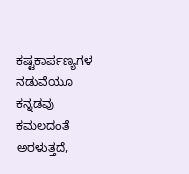ಕಷ್ಟಕಾರ್ಪಣ್ಯಗಳ ನಡುವೆಯೂ ಕನ್ನಡವು ಕಮಲದಂತೆ ಅರಳುತ್ತದೆ,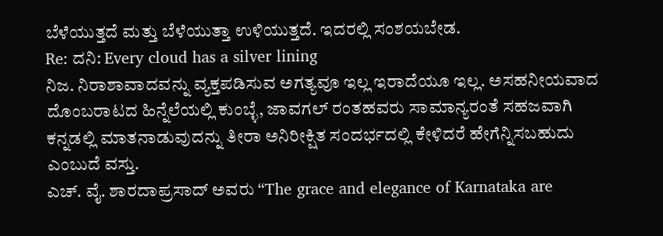ಬೆಳೆಯುತ್ತದೆ ಮತ್ತು ಬೆಳೆಯುತ್ತಾ ಉಳಿಯುತ್ತದೆ. ಇದರಲ್ಲಿ ಸಂಶಯಬೇಡ.
Re: ದನಿ: Every cloud has a silver lining
ನಿಜ. ನಿರಾಶಾವಾದವನ್ನು ವ್ಯಕ್ತಪಡಿಸುವ ಅಗತ್ಯವೂ ಇಲ್ಲ ಇರಾದೆಯೂ ಇಲ್ಲ. ಅಸಹನೀಯವಾದ ದೊಂಬರಾಟದ ಹಿನ್ನೆಲೆಯಲ್ಲಿ ಕುಂಬ್ಳೆ, ಜಾವಗಲ್ ರಂತಹವರು ಸಾಮಾನ್ಯರಂತೆ ಸಹಜವಾಗಿ ಕನ್ನಡಲ್ಲಿ ಮಾತನಾಡುವುದನ್ನು ತೀರಾ ಅನಿರೀಕ್ಷಿತ ಸಂದರ್ಭದಲ್ಲಿ ಕೇಳಿದರೆ ಹೇಗೆನ್ನಿಸಬಹುದು ಎಂಬುದೆ ವಸ್ತು.
ಎಚ್. ವೈ. ಶಾರದಾಪ್ರಸಾದ್ ಅವರು “The grace and elegance of Karnataka are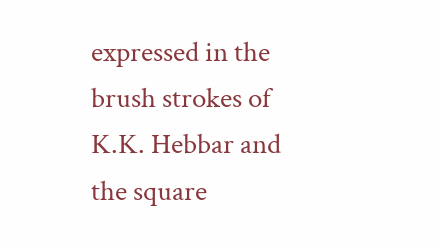expressed in the brush strokes of K.K. Hebbar and the square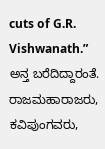cuts of G.R. Vishwanath.” ಅನ್ತ ಬರೆದಿದ್ದಾರಂತೆ. ರಾಜಮಹಾರಾಜರು, ಕವಿಪುಂಗವರು,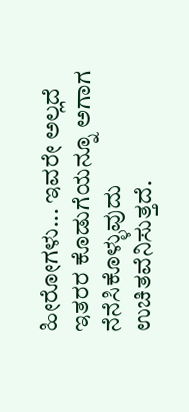ಹೀರೋಗಳು... ಇವರೇ ಅಲ್ಲದೆ ಇತರರ ಕೊಡುಗೆಯನ್ನೂ ಅಗಾಗ ನೆನೆಸಿಕೊಳ್ಳುವುದು ಉಚಿತವೆನಿಸುತ್ತದೆ.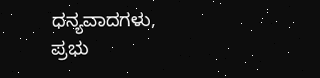ಧನ್ಯವಾದಗಳು,
ಪ್ರಭು